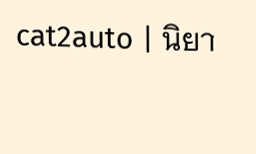cat2auto | นิยา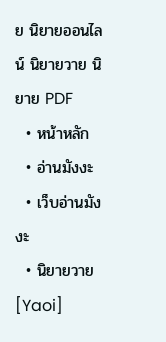ย นิยายออนไลน์ นิยายวาย นิยาย PDF
  • หน้าหลัก
  • อ่านมังงะ
  • เว็บอ่านมังงะ
  • นิยายวาย [Yaoi]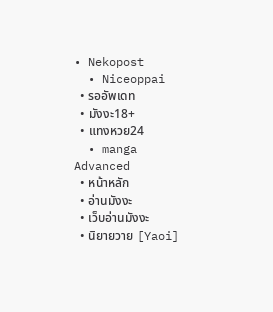• Nekopost
  • Niceoppai
  • รออัพเดท
  • มังงะ18+
  • แทงหวย24
  • manga
Advanced
  • หน้าหลัก
  • อ่านมังงะ
  • เว็บอ่านมังงะ
  • นิยายวาย [Yaoi]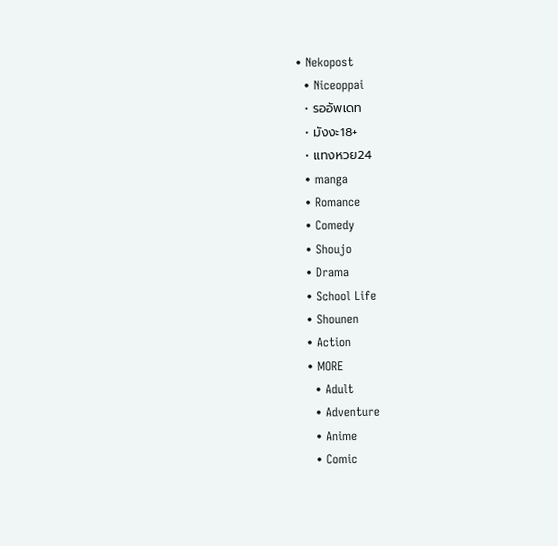• Nekopost
  • Niceoppai
  • รออัพเดท
  • มังงะ18+
  • แทงหวย24
  • manga
  • Romance
  • Comedy
  • Shoujo
  • Drama
  • School Life
  • Shounen
  • Action
  • MORE
    • Adult
    • Adventure
    • Anime
    • Comic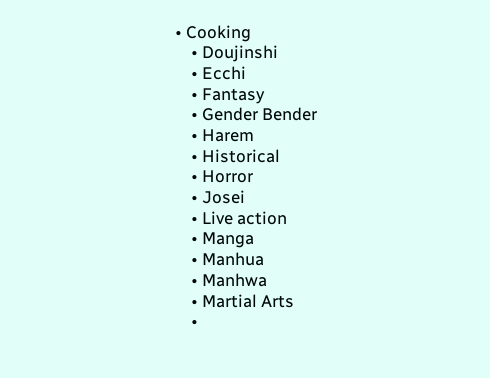• Cooking
    • Doujinshi
    • Ecchi
    • Fantasy
    • Gender Bender
    • Harem
    • Historical
    • Horror
    • Josei
    • Live action
    • Manga
    • Manhua
    • Manhwa
    • Martial Arts
    •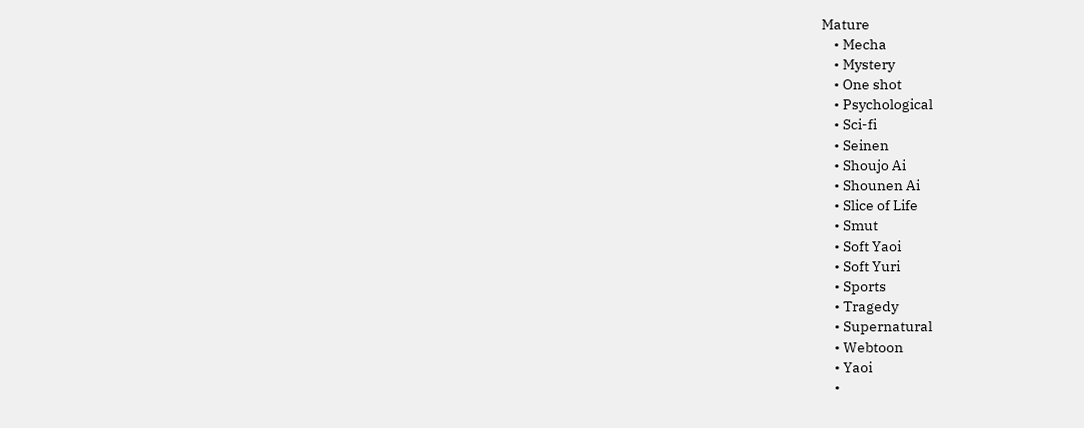Mature
    • Mecha
    • Mystery
    • One shot
    • Psychological
    • Sci-fi
    • Seinen
    • Shoujo Ai
    • Shounen Ai
    • Slice of Life
    • Smut
    • Soft Yaoi
    • Soft Yuri
    • Sports
    • Tragedy
    • Supernatural
    • Webtoon
    • Yaoi
    •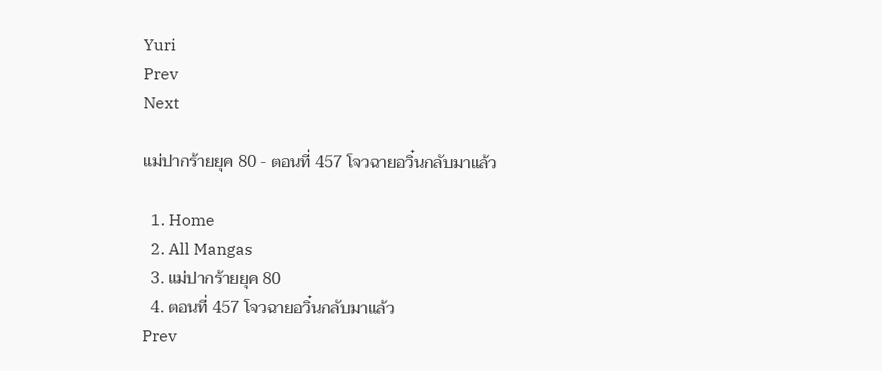Yuri
Prev
Next

แม่ปากร้ายยุค 80 - ตอนที่ 457 โจวฉายอวิ๋นกลับมาแล้ว

  1. Home
  2. All Mangas
  3. แม่ปากร้ายยุค 80
  4. ตอนที่ 457 โจวฉายอวิ๋นกลับมาแล้ว
Prev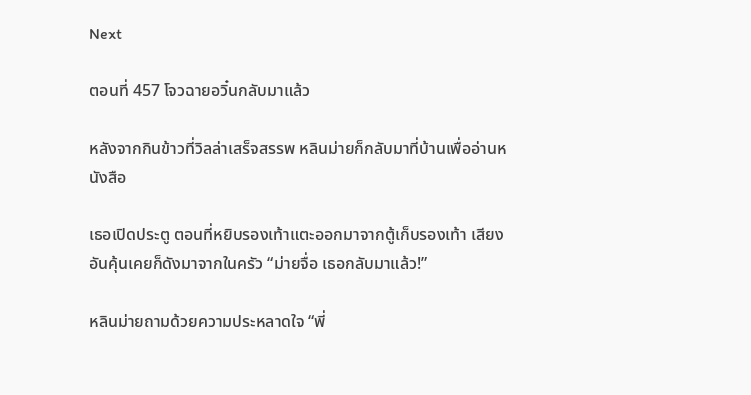Next

ตอนที่ 457 โจวฉายอวิ๋นกลับมาแล้ว

หลังจากกินข้าวที่วิลล่าเสร็จสรรพ หลินม่ายก็กลับมาที่บ้านเพื่ออ่านหนังสือ

เธอเปิดประตู ตอนที่หยิบรองเท้าแตะออกมาจากตู้เก็บรองเท้า เสียงอันคุ้นเคยก็ดังมาจากในครัว “ม่ายจื่อ เธอกลับมาแล้ว!”

หลินม่ายถามด้วยความประหลาดใจ “พี่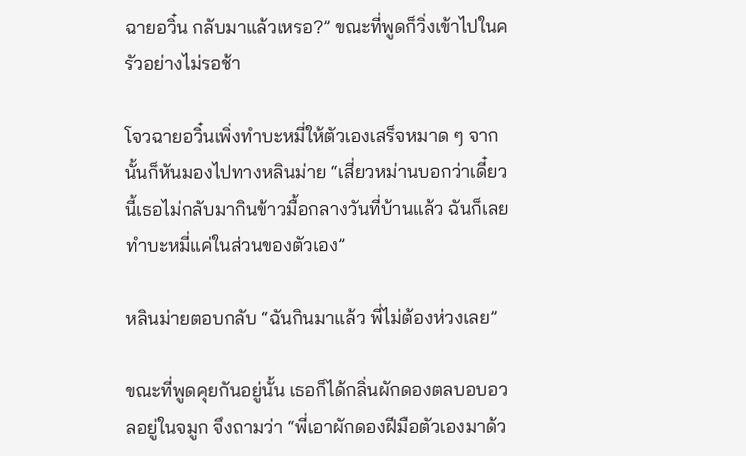ฉายอวิ๋น กลับมาแล้วเหรอ?” ขณะที่พูดก็วิ่งเข้าไปในครัวอย่างไม่รอช้า

โจวฉายอวิ๋นเพิ่งทำบะหมี่ให้ตัวเองเสร็จหมาด ๆ จากนั้นก็หันมองไปทางหลินม่าย “เสี่ยวหม่านบอกว่าเดี๋ยวนี้เธอไม่กลับมากินข้าวมื้อกลางวันที่บ้านแล้ว ฉันก็เลยทำบะหมี่แค่ในส่วนของตัวเอง”

หลินม่ายตอบกลับ “ฉันกินมาแล้ว พี่ไม่ต้องห่วงเลย”

ขณะที่พูดคุยกันอยู่นั้น เธอก็ได้กลิ่นผักดองตลบอบอวลอยู่ในจมูก จึงถามว่า “พี่เอาผักดองฝีมือตัวเองมาด้ว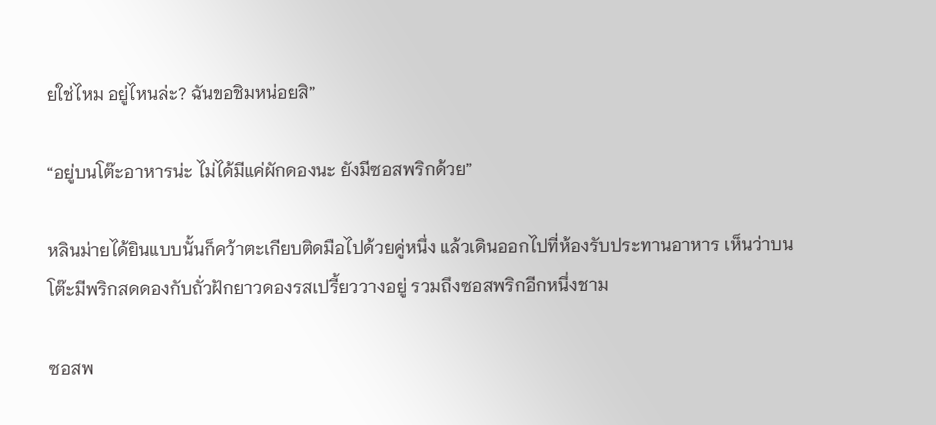ยใช่ไหม อยู่ไหนล่ะ? ฉันขอชิมหน่อยสิ”

“อยู่บนโต๊ะอาหารน่ะ ไม่ได้มีแค่ผักดองนะ ยังมีซอสพริกด้วย”

หลินม่ายได้ยินแบบนั้นก็คว้าตะเกียบติดมือไปด้วยคู่หนึ่ง แล้วเดินออกไปที่ห้องรับประทานอาหาร เห็นว่าบนโต๊ะมีพริกสดดองกับถั่วฝักยาวดองรสเปรี้ยววางอยู่ รวมถึงซอสพริกอีกหนึ่งชาม

ซอสพ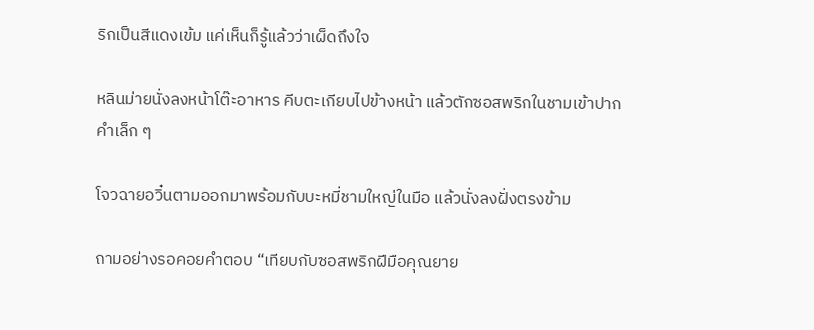ริกเป็นสีแดงเข้ม แค่เห็นก็รู้แล้วว่าเผ็ดถึงใจ

หลินม่ายนั่งลงหน้าโต๊ะอาหาร คีบตะเกียบไปข้างหน้า แล้วตักซอสพริกในชามเข้าปากคำเล็ก ๆ

โจวฉายอวิ๋นตามออกมาพร้อมกับบะหมี่ชามใหญ่ในมือ แล้วนั่งลงฝั่งตรงข้าม

ถามอย่างรอคอยคำตอบ “เทียบกับซอสพริกฝีมือคุณยาย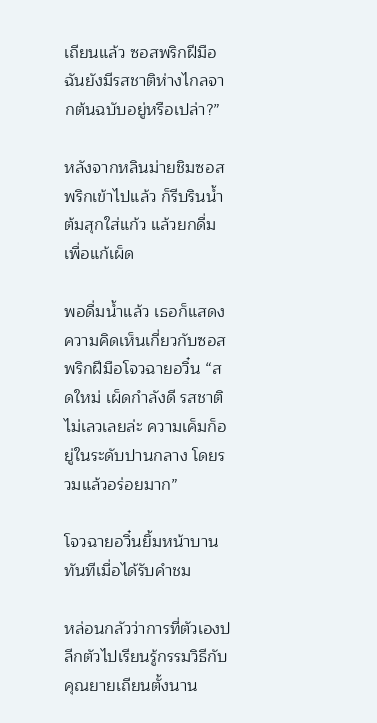เถียนแล้ว ซอสพริกฝีมือฉันยังมีรสชาติห่างไกลจากต้นฉบับอยู่หรือเปล่า?”

หลังจากหลินม่ายชิมซอสพริกเข้าไปแล้ว ก็รีบรินน้ำต้มสุกใส่แก้ว แล้วยกดื่มเพื่อแก้เผ็ด

พอดื่มน้ำแล้ว เธอก็แสดงความคิดเห็นเกี่ยวกับซอสพริกฝีมือโจวฉายอวิ๋น “สดใหม่ เผ็ดกำลังดี รสชาติไม่เลวเลยล่ะ ความเค็มก็อยู่ในระดับปานกลาง โดยรวมแล้วอร่อยมาก”

โจวฉายอวิ๋นยิ้มหน้าบานทันทีเมื่อได้รับคำชม

หล่อนกลัวว่าการที่ตัวเองปลีกตัวไปเรียนรู้กรรมวิธีกับคุณยายเถียนตั้งนาน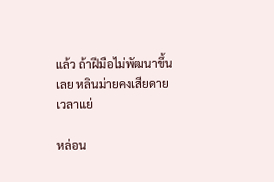แล้ว ถ้าฝีมือไม่พัฒนาขึ้นเลย หลินม่ายคงเสียดายเวลาแย่

หล่อน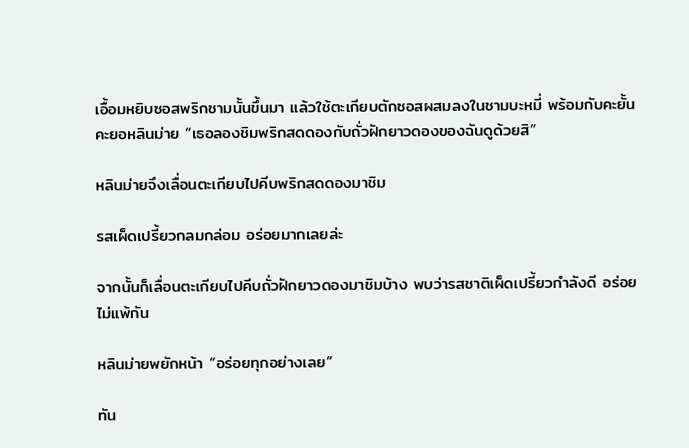เอื้อมหยิบซอสพริกชามนั้นขึ้นมา แล้วใช้ตะเกียบตักซอสผสมลงในชามบะหมี่ พร้อมกับคะยั้นคะยอหลินม่าย “เธอลองชิมพริกสดดองกับถั่วฝักยาวดองของฉันดูด้วยสิ”

หลินม่ายจึงเลื่อนตะเกียบไปคีบพริกสดดองมาชิม

รสเผ็ดเปรี้ยวกลมกล่อม อร่อยมากเลยล่ะ

จากนั้นก็เลื่อนตะเกียบไปคีบถั่วฝักยาวดองมาชิมบ้าง พบว่ารสชาติเผ็ดเปรี้ยวกำลังดี อร่อยไม่แพ้กัน

หลินม่ายพยักหน้า “อร่อยทุกอย่างเลย”

ทัน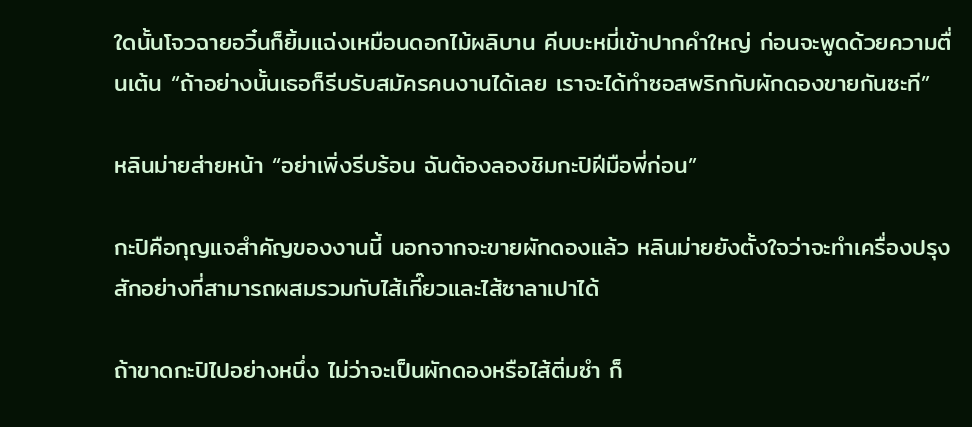ใดนั้นโจวฉายอวิ๋นก็ยิ้มแฉ่งเหมือนดอกไม้ผลิบาน คีบบะหมี่เข้าปากคำใหญ่ ก่อนจะพูดด้วยความตื่นเต้น “ถ้าอย่างนั้นเธอก็รีบรับสมัครคนงานได้เลย เราจะได้ทำซอสพริกกับผักดองขายกันซะที”

หลินม่ายส่ายหน้า “อย่าเพิ่งรีบร้อน ฉันต้องลองชิมกะปิฝีมือพี่ก่อน”

กะปิคือกุญแจสำคัญของงานนี้ นอกจากจะขายผักดองแล้ว หลินม่ายยังตั้งใจว่าจะทำเครื่องปรุงสักอย่างที่สามารถผสมรวมกับไส้เกี๊ยวและไส้ซาลาเปาได้

ถ้าขาดกะปิไปอย่างหนึ่ง ไม่ว่าจะเป็นผักดองหรือไส้ติ่มซำ ก็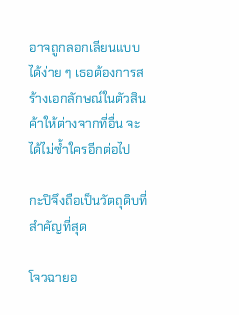อาจถูกลอกเลียนแบบได้ง่าย ๆ เธอต้องการสร้างเอกลักษณ์ในตัวสินค้าให้ต่างจากที่อื่น จะได้ไม่ซ้ำใครอีกต่อไป

กะปิจึงถือเป็นวัตถุดิบที่สำคัญที่สุด

โจวฉายอ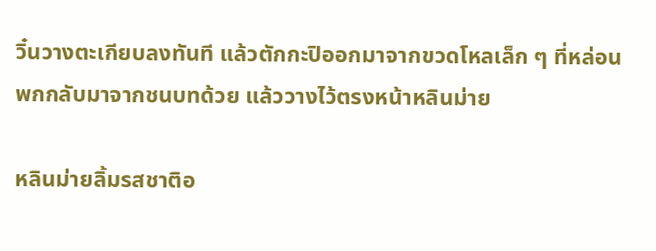วิ๋นวางตะเกียบลงทันที แล้วตักกะปิออกมาจากขวดโหลเล็ก ๆ ที่หล่อนพกกลับมาจากชนบทด้วย แล้ววางไว้ตรงหน้าหลินม่าย

หลินม่ายลิ้มรสชาติอ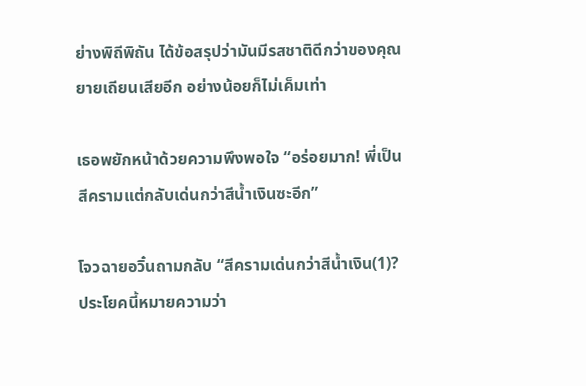ย่างพิถีพิถัน ได้ข้อสรุปว่ามันมีรสชาติดีกว่าของคุณยายเถียนเสียอีก อย่างน้อยก็ไม่เค็มเท่า

เธอพยักหน้าด้วยความพึงพอใจ “อร่อยมาก! พี่เป็นสีครามแต่กลับเด่นกว่าสีน้ำเงินซะอีก”

โจวฉายอวิ๋นถามกลับ “สีครามเด่นกว่าสีน้ำเงิน(1)? ประโยคนี้หมายความว่า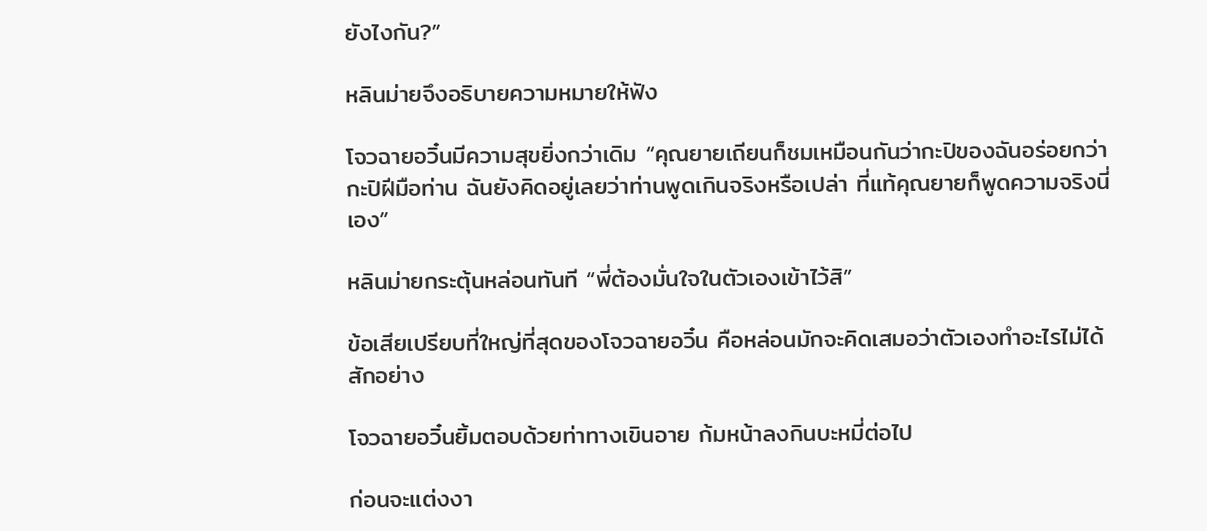ยังไงกัน?”

หลินม่ายจึงอธิบายความหมายให้ฟัง

โจวฉายอวิ๋นมีความสุขยิ่งกว่าเดิม “คุณยายเถียนก็ชมเหมือนกันว่ากะปิของฉันอร่อยกว่ากะปิฝีมือท่าน ฉันยังคิดอยู่เลยว่าท่านพูดเกินจริงหรือเปล่า ที่แท้คุณยายก็พูดความจริงนี่เอง”

หลินม่ายกระตุ้นหล่อนทันที “พี่ต้องมั่นใจในตัวเองเข้าไว้สิ”

ข้อเสียเปรียบที่ใหญ่ที่สุดของโจวฉายอวิ๋น คือหล่อนมักจะคิดเสมอว่าตัวเองทำอะไรไม่ได้สักอย่าง

โจวฉายอวิ๋นยิ้มตอบด้วยท่าทางเขินอาย ก้มหน้าลงกินบะหมี่ต่อไป

ก่อนจะแต่งงา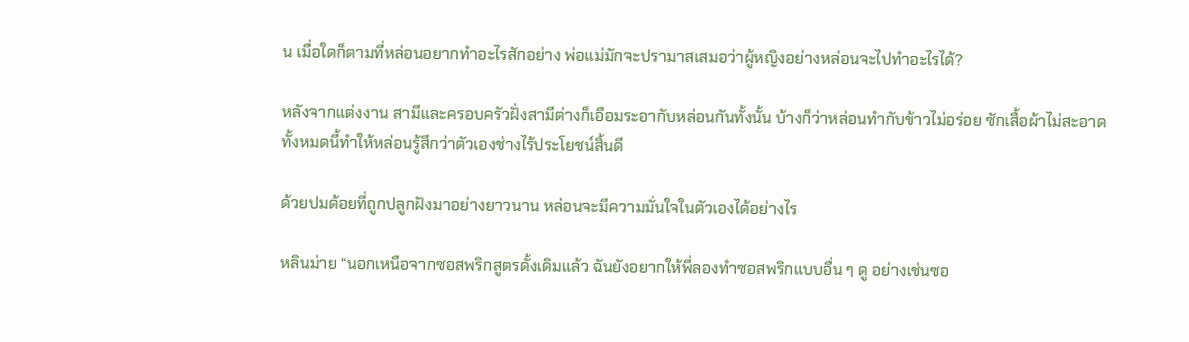น เมื่อใดก็ตามที่หล่อนอยากทำอะไรสักอย่าง พ่อแม่มักจะปรามาสเสมอว่าผู้หญิงอย่างหล่อนจะไปทำอะไรได้?

หลังจากแต่งงาน สามีและครอบครัวฝั่งสามีต่างก็เอือมระอากับหล่อนกันทั้งนั้น บ้างก็ว่าหล่อนทำกับข้าวไม่อร่อย ซักเสื้อผ้าไม่สะอาด ทั้งหมดนี้ทำให้หล่อนรู้สึกว่าตัวเองช่างไร้ประโยชน์สิ้นดี

ด้วยปมด้อยที่ถูกปลูกฝังมาอย่างยาวนาน หล่อนจะมีความมั่นใจในตัวเองได้อย่างไร

หลินม่าย “นอกเหนือจากซอสพริกสูตรดั้งเดิมแล้ว ฉันยังอยากให้พี่ลองทำซอสพริกแบบอื่น ๆ ดู อย่างเช่นซอ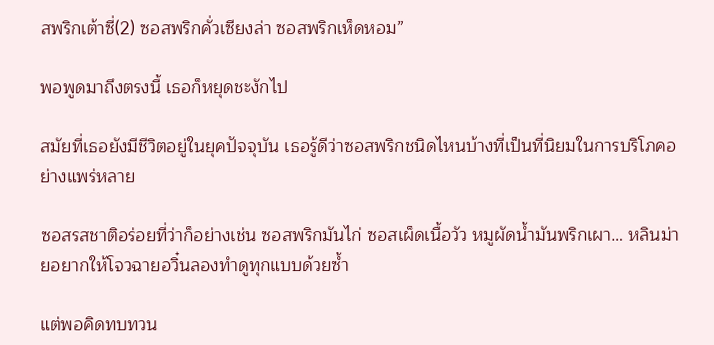สพริกเต้าซี่(2) ซอสพริกคั่วเซียงล่า ซอสพริกเห็ดหอม”

พอพูดมาถึงตรงนี้ เธอก็หยุดชะงักไป

สมัยที่เธอยังมีชีวิตอยู่ในยุคปัจจุบัน เธอรู้ดีว่าซอสพริกชนิดไหนบ้างที่เป็นที่นิยมในการบริโภคอย่างแพร่หลาย

ซอสรสชาติอร่อยที่ว่าก็อย่างเช่น ซอสพริกมันไก่ ซอสเผ็ดเนื้อวัว หมูผัดน้ำมันพริกเผา… หลินม่ายอยากให้โจวฉายอวิ๋นลองทำดูทุกแบบด้วยซ้ำ

แต่พอคิดทบทวน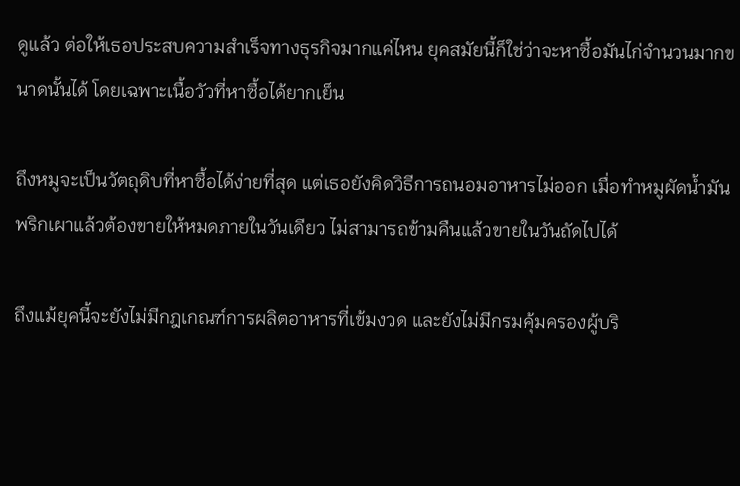ดูแล้ว ต่อให้เธอประสบความสำเร็จทางธุรกิจมากแค่ไหน ยุคสมัยนี้ก็ใช่ว่าจะหาซื้อมันไก่จำนวนมากขนาดนั้นได้ โดยเฉพาะเนื้อวัวที่หาซื้อได้ยากเย็น

ถึงหมูจะเป็นวัตถุดิบที่หาซื้อได้ง่ายที่สุด แต่เธอยังคิดวิธีการถนอมอาหารไม่ออก เมื่อทำหมูผัดน้ำมันพริกเผาแล้วต้องขายให้หมดภายในวันเดียว ไม่สามารถข้ามคืนแล้วขายในวันถัดไปได้

ถึงแม้ยุคนี้จะยังไม่มีกฎเกณฑ์การผลิตอาหารที่เข้มงวด และยังไม่มีกรมคุ้มครองผู้บริ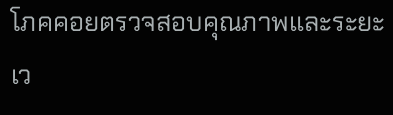โภคคอยตรวจสอบคุณภาพและระยะเว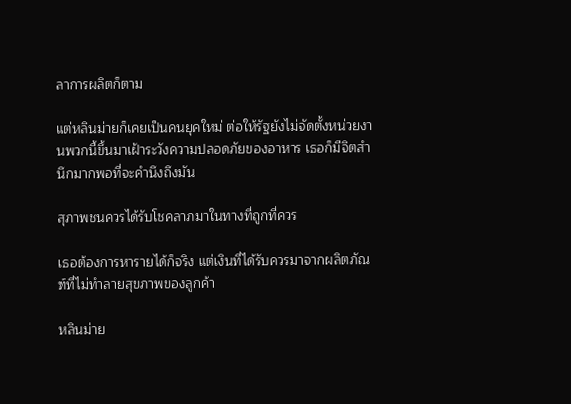ลาการผลิตก็ตาม

แต่หลินม่ายก็เคยเป็นคนยุคใหม่ ต่อให้รัฐยังไม่จัดตั้งหน่วยงานพวกนี้ขึ้นมาเฝ้าระวังความปลอดภัยของอาหาร เธอก็มีจิตสำนึกมากพอที่จะคำนึงถึงมัน

สุภาพชนควรได้รับโชคลาภมาในทางที่ถูกที่ควร

เธอต้องการหารายได้ก็จริง แต่เงินที่ได้รับควรมาจากผลิตภัณฑ์ที่ไม่ทำลายสุขภาพของลูกค้า

หลินม่าย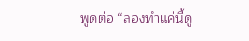พูดต่อ “ลองทำแค่นี้ดู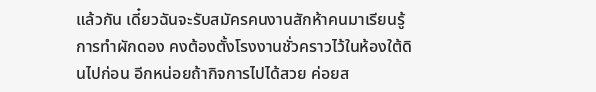แล้วกัน เดี๋ยวฉันจะรับสมัครคนงานสักห้าคนมาเรียนรู้การทำผักดอง คงต้องตั้งโรงงานชั่วคราวไว้ในห้องใต้ดินไปก่อน อีกหน่อยถ้ากิจการไปได้สวย ค่อยส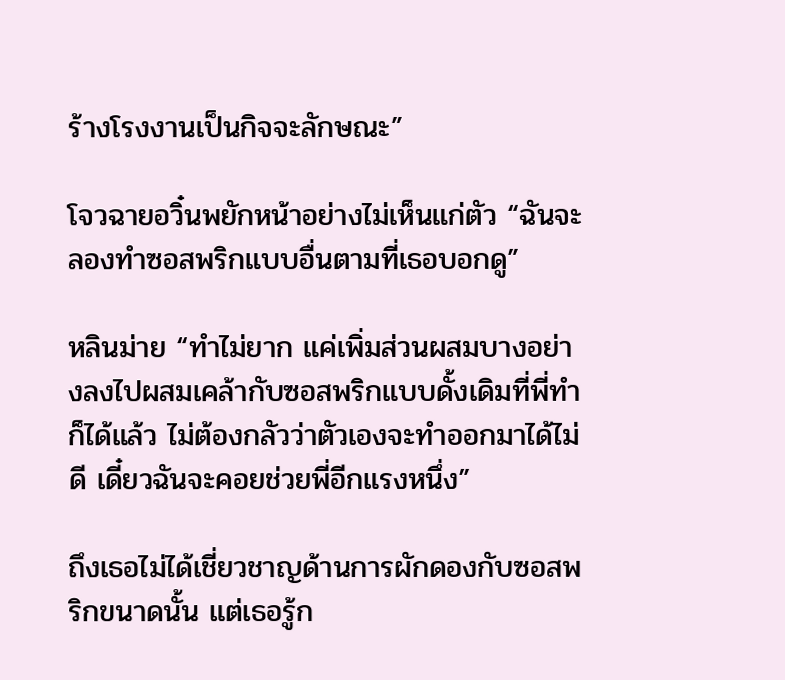ร้างโรงงานเป็นกิจจะลักษณะ”

โจวฉายอวิ๋นพยักหน้าอย่างไม่เห็นแก่ตัว “ฉันจะลองทำซอสพริกแบบอื่นตามที่เธอบอกดู”

หลินม่าย “ทำไม่ยาก แค่เพิ่มส่วนผสมบางอย่างลงไปผสมเคล้ากับซอสพริกแบบดั้งเดิมที่พี่ทำก็ได้แล้ว ไม่ต้องกลัวว่าตัวเองจะทำออกมาได้ไม่ดี เดี๋ยวฉันจะคอยช่วยพี่อีกแรงหนึ่ง”

ถึงเธอไม่ได้เชี่ยวชาญด้านการผักดองกับซอสพริกขนาดนั้น แต่เธอรู้ก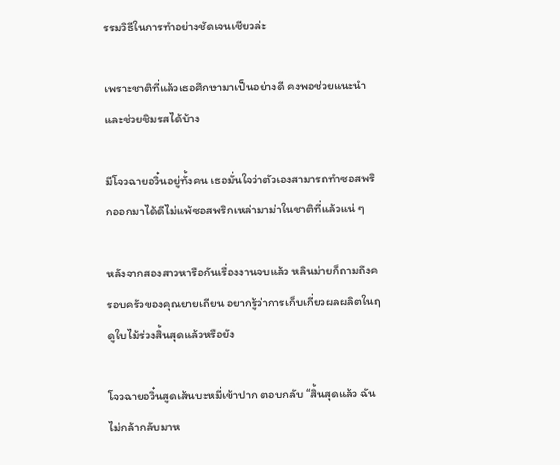รรมวิธีในการทำอย่างชัดเจนเชียวล่ะ

เพราะชาติที่แล้วเธอศึกษามาเป็นอย่างดี คงพอช่วยแนะนำและช่วยชิมรสได้บ้าง

มีโจวฉายอวิ๋นอยู่ทั้งคน เธอมั่นใจว่าตัวเองสามารถทำซอสพริกออกมาได้ดีไม่แพ้ซอสพริกเหล่ามาม่าในชาติที่แล้วแน่ ๆ

หลังจากสองสาวหารือกันเรื่องงานจบแล้ว หลินม่ายก็ถามถึงครอบครัวของคุณยายเถียน อยากรู้ว่าการเก็บเกี่ยวผลผลิตในฤดูใบไม้ร่วงสิ้นสุดแล้วหรือยัง

โจวฉายอวิ๋นสูดเส้นบะหมี่เข้าปาก ตอบกลับ “สิ้นสุดแล้ว ฉันไม่กล้ากลับมาห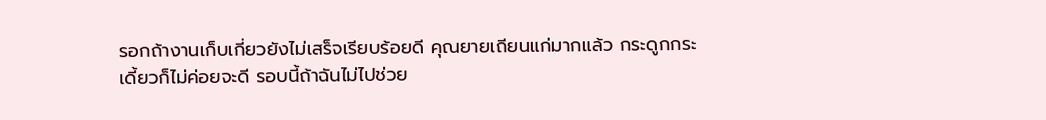รอกถ้างานเก็บเกี่ยวยังไม่เสร็จเรียบร้อยดี คุณยายเถียนแก่มากแล้ว กระดูกกระเดี้ยวก็ไม่ค่อยจะดี รอบนี้ถ้าฉันไม่ไปช่วย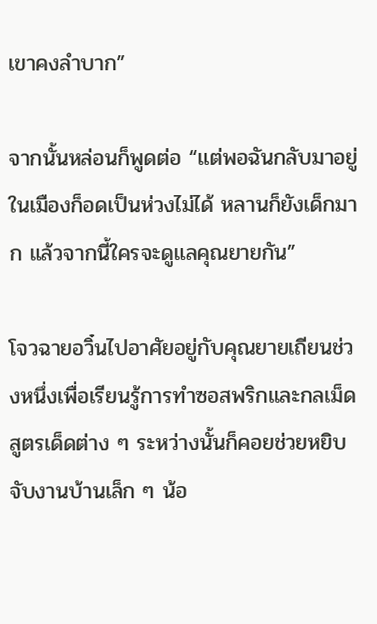เขาคงลำบาก”

จากนั้นหล่อนก็พูดต่อ “แต่พอฉันกลับมาอยู่ในเมืองก็อดเป็นห่วงไม่ได้ หลานก็ยังเด็กมาก แล้วจากนี้ใครจะดูแลคุณยายกัน”

โจวฉายอวิ๋นไปอาศัยอยู่กับคุณยายเถียนช่วงหนึ่งเพื่อเรียนรู้การทำซอสพริกและกลเม็ดสูตรเด็ดต่าง ๆ ระหว่างนั้นก็คอยช่วยหยิบจับงานบ้านเล็ก ๆ น้อ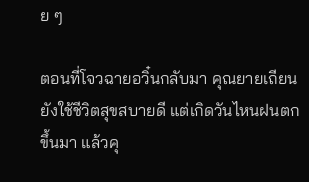ย ๆ

ตอนที่โจวฉายอวิ๋นกลับมา คุณยายเถียนยังใช้ชีวิตสุขสบายดี แต่เกิดวันไหนฝนตกขึ้นมา แล้วคุ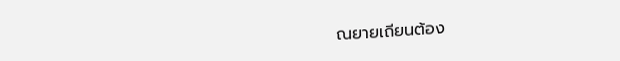ณยายเถียนต้อง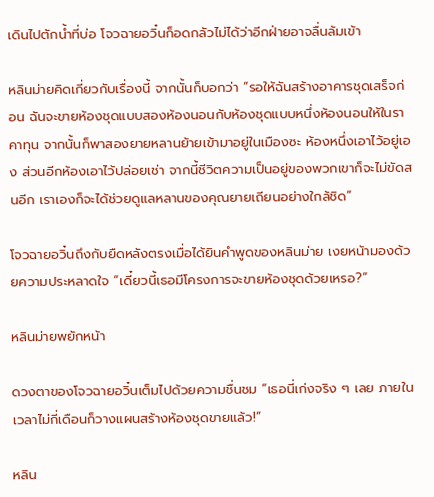เดินไปตักน้ำที่บ่อ โจวฉายอวิ๋นก็อดกลัวไม่ได้ว่าอีกฝ่ายอาจลื่นล้มเข้า

หลินม่ายคิดเกี่ยวกับเรื่องนี้ จากนั้นก็บอกว่า “รอให้ฉันสร้างอาคารชุดเสร็จก่อน ฉันจะขายห้องชุดแบบสองห้องนอนกับห้องชุดแบบหนึ่งห้องนอนให้ในราคาทุน จากนั้นก็พาสองยายหลานย้ายเข้ามาอยู่ในเมืองซะ ห้องหนึ่งเอาไว้อยู่เอง ส่วนอีกห้องเอาไว้ปล่อยเช่า จากนี้ชีวิตความเป็นอยู่ของพวกเขาก็จะไม่ขัดสนอีก เราเองก็จะได้ช่วยดูแลหลานของคุณยายเถียนอย่างใกล้ชิด”

โจวฉายอวิ๋นถึงกับยืดหลังตรงเมื่อได้ยินคำพูดของหลินม่าย เงยหน้ามองด้วยความประหลาดใจ “เดี๋ยวนี้เธอมีโครงการจะขายห้องชุดด้วยเหรอ?”

หลินม่ายพยักหน้า

ดวงตาของโจวฉายอวิ๋นเต็มไปด้วยความชื่นชม “เธอนี่เก่งจริง ๆ เลย ภายในเวลาไม่กี่เดือนก็วางแผนสร้างห้องชุดขายแล้ว!”

หลิน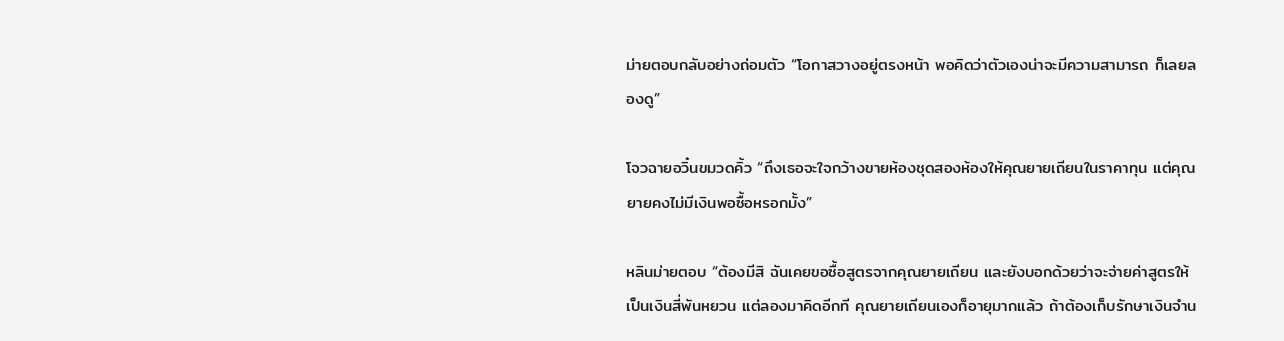ม่ายตอบกลับอย่างถ่อมตัว “โอกาสวางอยู่ตรงหน้า พอคิดว่าตัวเองน่าจะมีความสามารถ ก็เลยลองดู”

โจวฉายอวิ๋นขมวดคิ้ว “ถึงเธอจะใจกว้างขายห้องชุดสองห้องให้คุณยายเถียนในราคาทุน แต่คุณยายคงไม่มีเงินพอซื้อหรอกมั้ง”

หลินม่ายตอบ “ต้องมีสิ ฉันเคยขอซื้อสูตรจากคุณยายเถียน และยังบอกด้วยว่าจะจ่ายค่าสูตรให้เป็นเงินสี่พันหยวน แต่ลองมาคิดอีกที คุณยายเถียนเองก็อายุมากแล้ว ถ้าต้องเก็บรักษาเงินจำน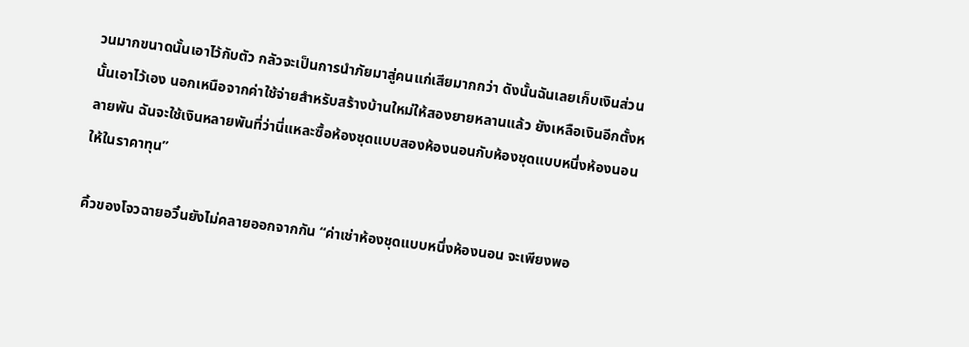วนมากขนาดนั้นเอาไว้กับตัว กลัวจะเป็นการนำภัยมาสู่คนแก่เสียมากกว่า ดังนั้นฉันเลยเก็บเงินส่วนนั้นเอาไว้เอง นอกเหนือจากค่าใช้จ่ายสำหรับสร้างบ้านใหม่ให้สองยายหลานแล้ว ยังเหลือเงินอีกตั้งหลายพัน ฉันจะใช้เงินหลายพันที่ว่านี่แหละซื้อห้องชุดแบบสองห้องนอนกับห้องชุดแบบหนึ่งห้องนอนให้ในราคาทุน”

คิ้วของโจวฉายอวิ๋นยังไม่คลายออกจากกัน “ค่าเช่าห้องชุดแบบหนึ่งห้องนอน จะเพียงพอ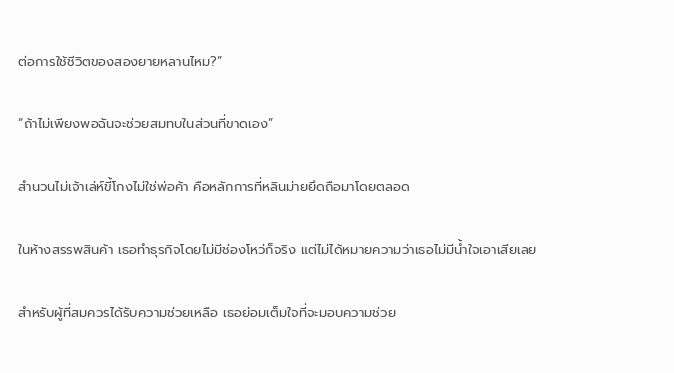ต่อการใช้ชีวิตของสองยายหลานไหม?”

“ถ้าไม่เพียงพอฉันจะช่วยสมทบในส่วนที่ขาดเอง”

สำนวนไม่เจ้าเล่ห์ขี้โกงไม่ใช่พ่อค้า คือหลักการที่หลินม่ายยึดถือมาโดยตลอด

ในห้างสรรพสินค้า เธอทำธุรกิจโดยไม่มีช่องโหว่ก็จริง แต่ไม่ได้หมายความว่าเธอไม่มีน้ำใจเอาเสียเลย

สำหรับผู้ที่สมควรได้รับความช่วยเหลือ เธอย่อมเต็มใจที่จะมอบความช่วย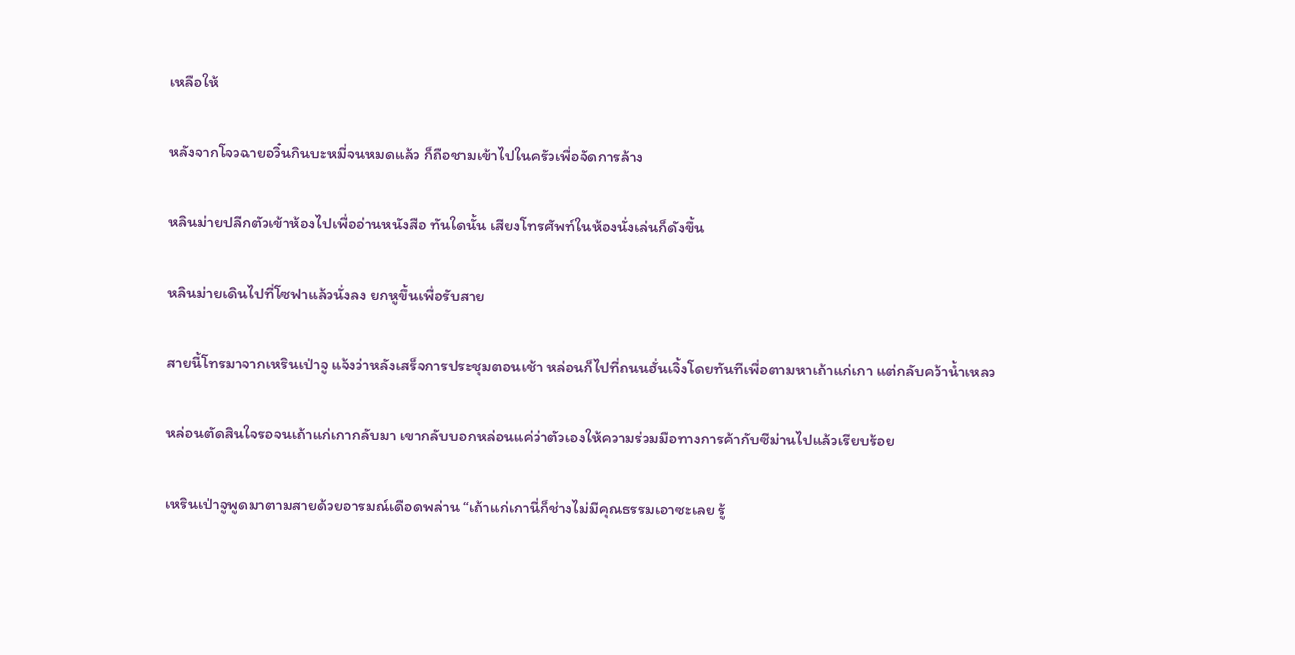เหลือให้

หลังจากโจวฉายอวิ๋นกินบะหมี่จนหมดแล้ว ก็ถือชามเข้าไปในครัวเพื่อจัดการล้าง

หลินม่ายปลีกตัวเข้าห้องไปเพื่ออ่านหนังสือ ทันใดนั้น เสียงโทรศัพท์ในห้องนั่งเล่นก็ดังขึ้น

หลินม่ายเดินไปที่โซฟาแล้วนั่งลง ยกหูขึ้นเพื่อรับสาย

สายนี้โทรมาจากเหรินเป่าจู แจ้งว่าหลังเสร็จการประชุมตอนเช้า หล่อนก็ไปที่ถนนฮั่นเจิ้งโดยทันทีเพื่อตามหาเถ้าแก่เกา แต่กลับคว้าน้ำเหลว

หล่อนตัดสินใจรอจนเถ้าแก่เกากลับมา เขากลับบอกหล่อนแค่ว่าตัวเองให้ความร่วมมือทางการค้ากับซีม่านไปแล้วเรียบร้อย

เหรินเป่าจูพูดมาตามสายด้วยอารมณ์เดือดพล่าน “เถ้าแก่เกานี่ก็ช่างไม่มีคุณธรรมเอาซะเลย รู้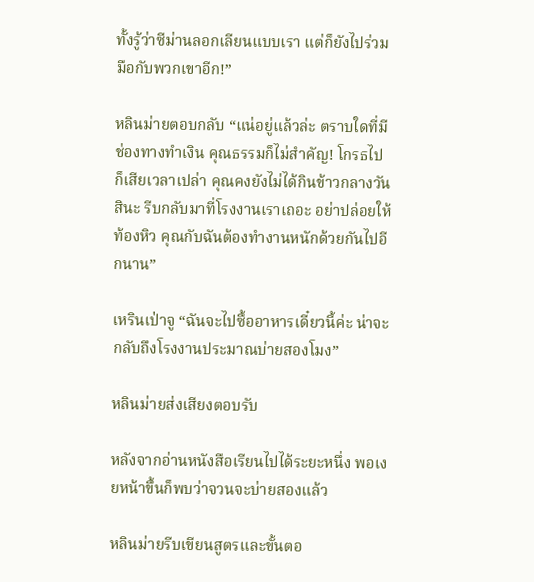ทั้งรู้ว่าซีม่านลอกเลียนแบบเรา แต่ก็ยังไปร่วมมือกับพวกเขาอีก!”

หลินม่ายตอบกลับ “แน่อยู่แล้วล่ะ ตราบใดที่มีช่องทางทำเงิน คุณธรรมก็ไม่สำคัญ! โกรธไปก็เสียเวลาเปล่า คุณคงยังไม่ได้กินข้าวกลางวันสินะ รีบกลับมาที่โรงงานเราเถอะ อย่าปล่อยให้ท้องหิว คุณกับฉันต้องทำงานหนักด้วยกันไปอีกนาน”

เหรินเป่าจู “ฉันจะไปซื้ออาหารเดี๋ยวนี้ค่ะ น่าจะกลับถึงโรงงานประมาณบ่ายสองโมง”

หลินม่ายส่งเสียงตอบรับ

หลังจากอ่านหนังสือเรียนไปได้ระยะหนึ่ง พอเงยหน้าขึ้นก็พบว่าจวนจะบ่ายสองแล้ว

หลินม่ายรีบเขียนสูตรและขั้นตอ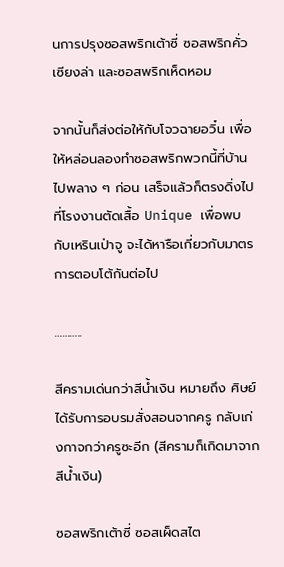นการปรุงซอสพริกเต้าซี่ ซอสพริกคั่วเซียงล่า และซอสพริกเห็ดหอม

จากนั้นก็ส่งต่อให้กับโจวฉายอวิ๋น เพื่อให้หล่อนลองทำซอสพริกพวกนี้ที่บ้านไปพลาง ๆ ก่อน เสร็จแล้วก็ตรงดิ่งไปที่โรงงานตัดเสื้อ Unique เพื่อพบกับเหรินเป่าจู จะได้หารือเกี่ยวกับมาตรการตอบโต้กันต่อไป

………..

สีครามเด่นกว่าสีน้ำเงิน หมายถึง ศิษย์ได้รับการอบรมสั่งสอนจากครู กลับเก่งกาจกว่าครูซะอีก (สีครามก็เกิดมาจากสีน้ำเงิน)

ซอสพริกเต้าซี่ ซอสเผ็ดสไต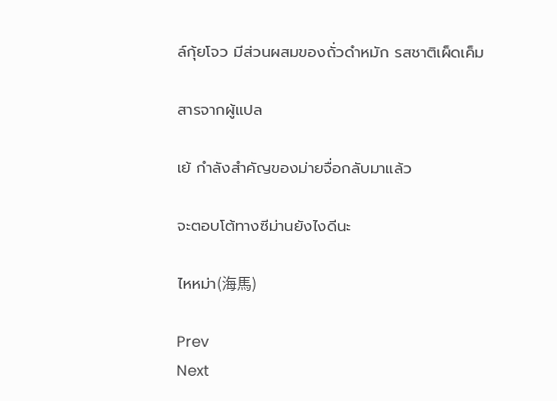ล์กุ้ยโจว มีส่วนผสมของถั่วดำหมัก รสชาติเผ็ดเค็ม

สารจากผู้แปล

เย้ กำลังสำคัญของม่ายจื่อกลับมาแล้ว

จะตอบโต้ทางซีม่านยังไงดีนะ

ไหหม่า(海馬)

Prev
Next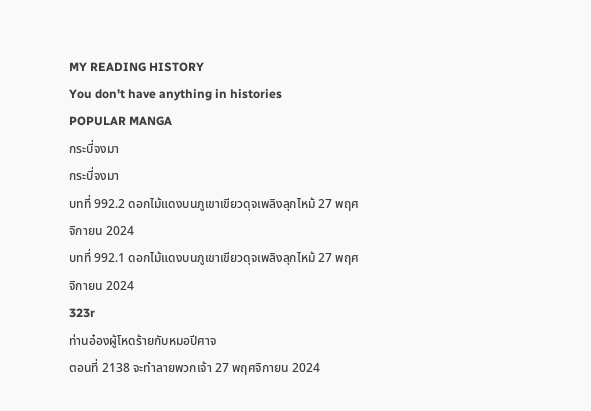MY READING HISTORY
You don't have anything in histories
POPULAR MANGA
กระบี่จงมา
กระบี่จงมา
บทที่ 992.2 ดอกไม้แดงบนภูเขาเขียวดุจเพลิงลุกไหม้ 27 พฤศจิกายน 2024
บทที่ 992.1 ดอกไม้แดงบนภูเขาเขียวดุจเพลิงลุกไหม้ 27 พฤศจิกายน 2024
323r
ท่านอ๋องผู้โหดร้ายกับหมอปีศาจ
ตอนที่ 2138 จะทำลายพวกเจ้า 27 พฤศจิกายน 2024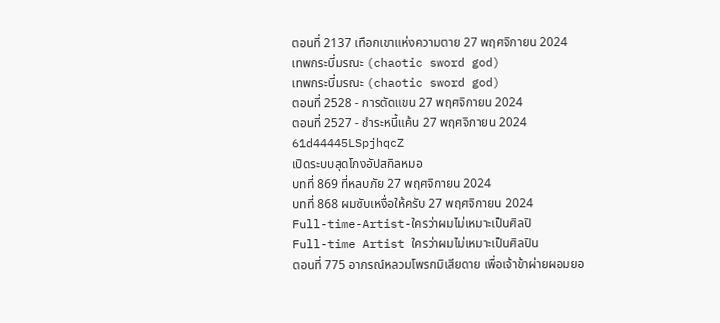ตอนที่ 2137 เทือกเขาแห่งความตาย 27 พฤศจิกายน 2024
เทพกระบี่มรณะ (chaotic sword god)
เทพกระบี่มรณะ (chaotic sword god)
ตอนที่ 2528 - การตัดแขน 27 พฤศจิกายน 2024
ตอนที่ 2527 - ชำระหนี้แค้น 27 พฤศจิกายน 2024
61d44445LSpjhqcZ
เปิดระบบสุดโกงอัปสกิลหมอ
บทที่ 869 ที่หลบภัย 27 พฤศจิกายน 2024
บทที่ 868 ผมซับเหงื่อให้ครับ 27 พฤศจิกายน 2024
Full-time-Artist-ใครว่าผมไม่เหมาะเป็นศิลปิ
Full-time Artist ใครว่าผมไม่เหมาะเป็นศิลปิน
ตอนที่ 775 อาภรณ์หลวมโพรกมิเสียดาย เพื่อเจ้าข้าผ่ายผอมยอ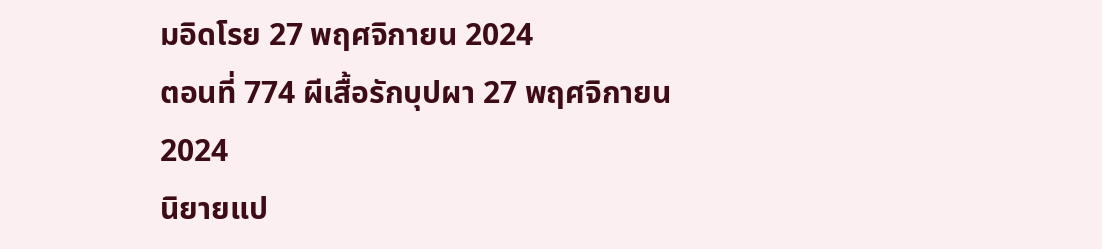มอิดโรย 27 พฤศจิกายน 2024
ตอนที่ 774 ผีเสื้อรักบุปผา 27 พฤศจิกายน 2024
นิยายแป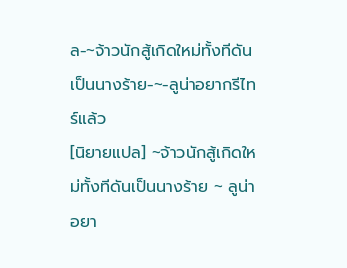ล-~จ้าวนักสู้เกิดใหม่ทั้งทีดันเป็นนางร้าย-~-ลูน่าอยากรีไทร์แล้ว
[นิยายแปล] ~จ้าวนักสู้เกิดใหม่ทั้งทีดันเป็นนางร้าย ~ ลูน่าอยา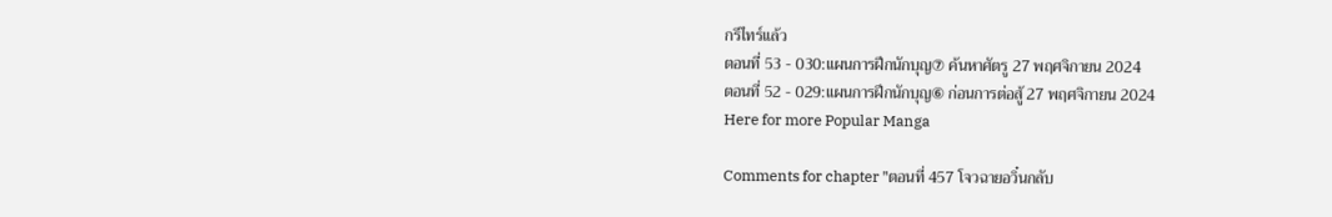กรีไทร์แล้ว
ตอนที่ 53 - 030:แผนการฝึกนักบุญ⑦ ค้นหาศัตรู 27 พฤศจิกายน 2024
ตอนที่ 52 - 029:แผนการฝึกนักบุญ⑥ ก่อนการต่อสู้ 27 พฤศจิกายน 2024
Here for more Popular Manga

Comments for chapter "ตอนที่ 457 โจวฉายอวิ๋นกลับ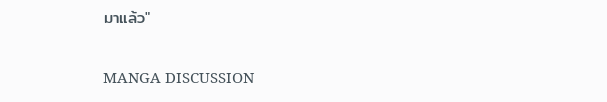มาแล้ว"

MANGA DISCUSSION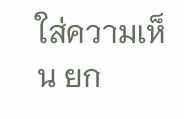ใส่ความเห็น ยก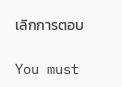เลิกการตอบ

You must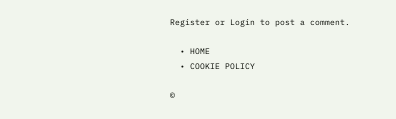Register or Login to post a comment.

  • HOME
  • COOKIE POLICY

©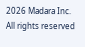2026 Madara Inc. All rights reserved